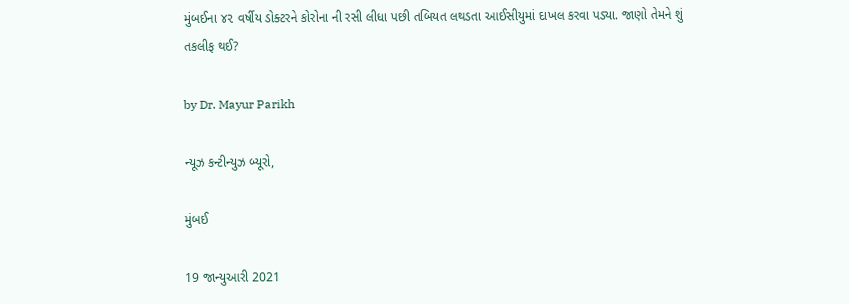મુંબઈના ૪૨ વર્ષીય ડોક્ટરને કોરોના ની રસી લીધા પછી તબિયત લથડતા આઈસીયુમાં દાખલ કરવા પડ્યા. જાણો તેમને શું તકલીફ થઈ?

by Dr. Mayur Parikh

ન્યૂઝ કન્ટીન્યુઝ બ્યૂરો,

મુંબઈ

19 જાન્યુઆરી 2021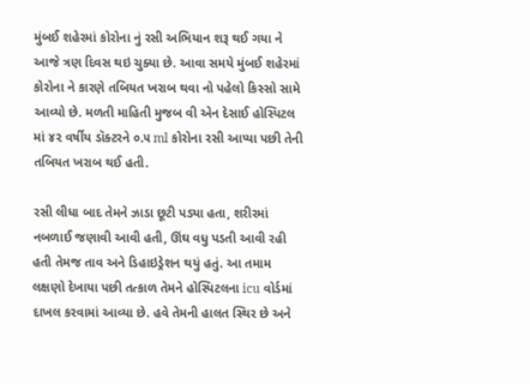મુંબઈ શહેરમાં કોરોના નું રસી અભિયાન શરૂ થઈ ગયા ને આજે ત્રણ દિવસ થઇ ચુક્યા છે. આવા સમયે મુંબઈ શહેરમાં કોરોના ને કારણે તબિયત ખરાબ થવા નો પહેલો કિસ્સો સામે આવ્યો છે. મળતી માહિતી મુજબ વી એન દેસાઈ હોસ્પિટલ માં ૪૨ વર્ષીય ડૉક્ટરને ૦.૫ ml કોરોના રસી આપ્યા પછી તેની તબિયત ખરાબ થઈ હતી.

રસી લીધા બાદ તેમને ઝાડા છૂટી પડ્યા હતા, શરીરમાં નબળાઈ જણાવી આવી હતી, ઊંઘ વધુ પડતી આવી રહી હતી તેમજ તાવ અને ડિહાઇડ્રેશન થયું હતું. આ તમામ લક્ષણો દેખાયા પછી તત્કાળ તેમને હોસ્પિટલના icu વોર્ડમાં દાખલ કરવામાં આવ્યા છે. હવે તેમની હાલત સ્થિર છે અને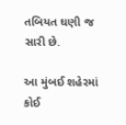તબિયત ઘણી જ સારી છે.

આ મુંબઈ શહેરમાં કોઈ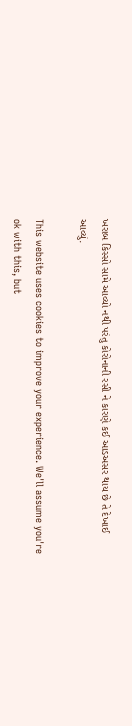ખરાબ કિસ્સો સામે આવ્યો નથી પરંતુ કોરોનાની રસી ને કારણે કઈ આડઅસર થાય છે તે દેખાઈ આવ્યું.

This website uses cookies to improve your experience. We'll assume you're ok with this, but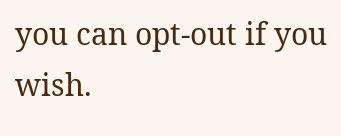you can opt-out if you wish.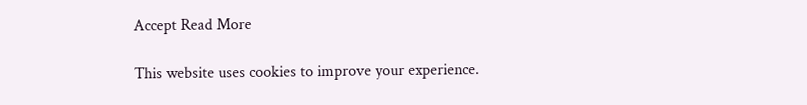Accept Read More

This website uses cookies to improve your experience.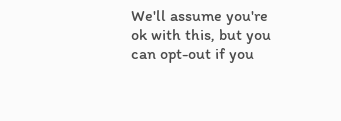We'll assume you're ok with this, but you can opt-out if you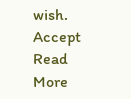wish. Accept Read More